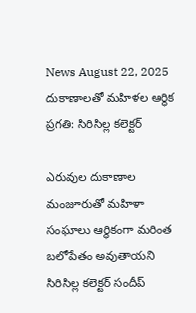News August 22, 2025
దుకాణాలతో మహిళల ఆర్థిక ప్రగతి: సిరిసిల్ల కలెక్టర్

ఎరువుల దుకాణాల మంజూరుతో మహిళా సంఘాలు ఆర్థికంగా మరింత బలోపేతం అవుతాయని సిరిసిల్ల కలెక్టర్ సందీప్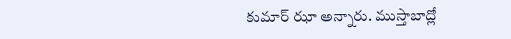కుమార్ ఝా అన్నారు. ముస్తాబాద్లో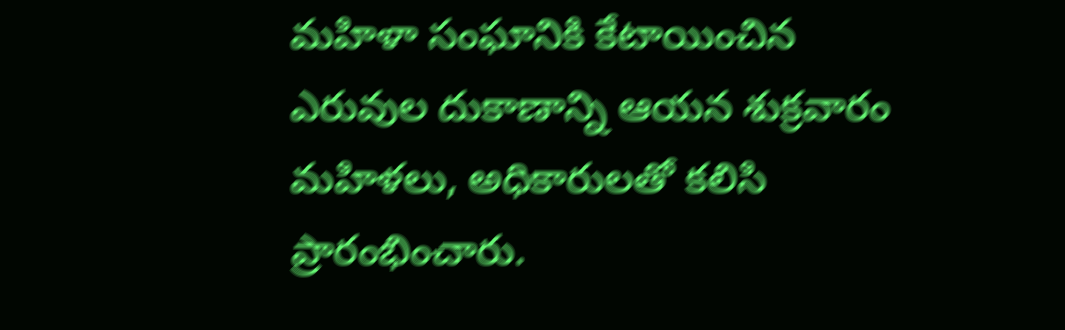మహిళా సంఘానికి కేటాయించిన ఎరువుల దుకాణాన్ని ఆయన శుక్రవారం మహిళలు, అధికారులతో కలిసి ప్రారంభించారు.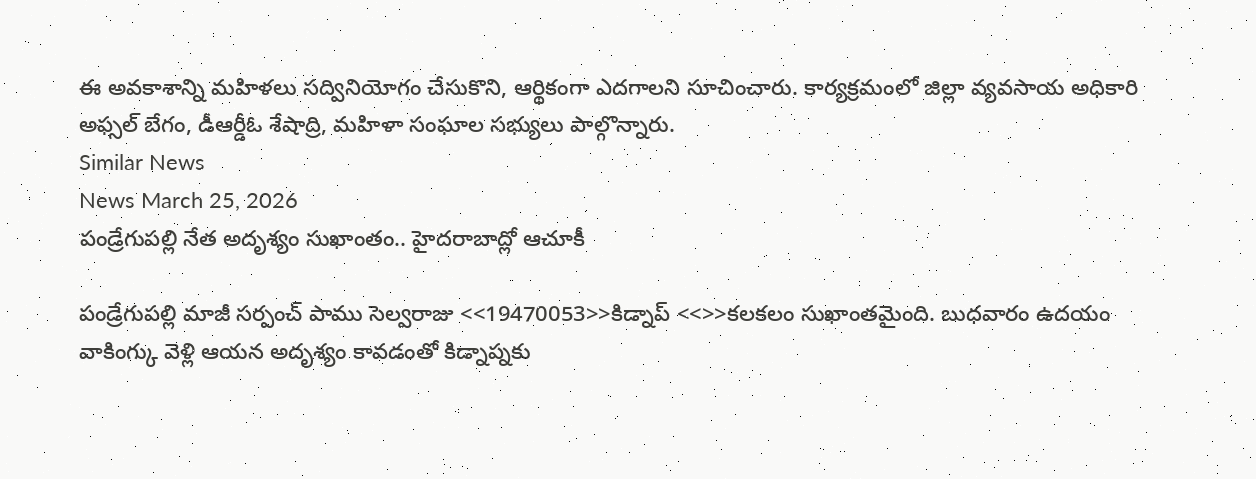ఈ అవకాశాన్ని మహిళలు సద్వినియోగం చేసుకొని, ఆర్థికంగా ఎదగాలని సూచించారు. కార్యక్రమంలో జిల్లా వ్యవసాయ అధికారి అఫ్సల్ బేగం, డీఆర్డీఓ శేషాద్రి, మహిళా సంఘాల సభ్యులు పాల్గొన్నారు.
Similar News
News March 25, 2026
పండ్రేగుపల్లి నేత అదృశ్యం సుఖాంతం.. హైదరాబాద్లో ఆచూకీ

పండ్రేగుపల్లి మాజీ సర్పంచ్ పాము సెల్వరాజు <<19470053>>కిడ్నాప్ <<>>కలకలం సుఖాంతమైంది. బుధవారం ఉదయం వాకింగ్కు వెళ్లి ఆయన అదృశ్యం కావడంతో కిడ్నాప్నకు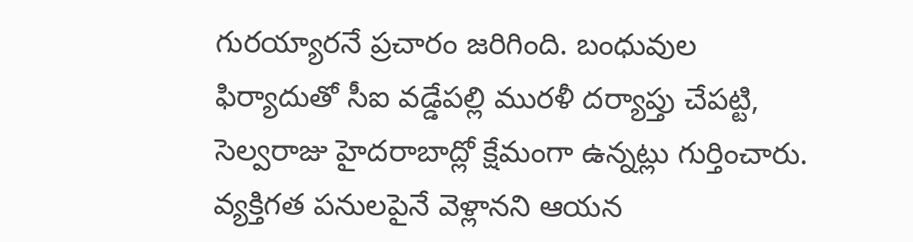గురయ్యారనే ప్రచారం జరిగింది. బంధువుల ఫిర్యాదుతో సీఐ వడ్డేపల్లి మురళీ దర్యాప్తు చేపట్టి, సెల్వరాజు హైదరాబాద్లో క్షేమంగా ఉన్నట్లు గుర్తించారు. వ్యక్తిగత పనులపైనే వెళ్లానని ఆయన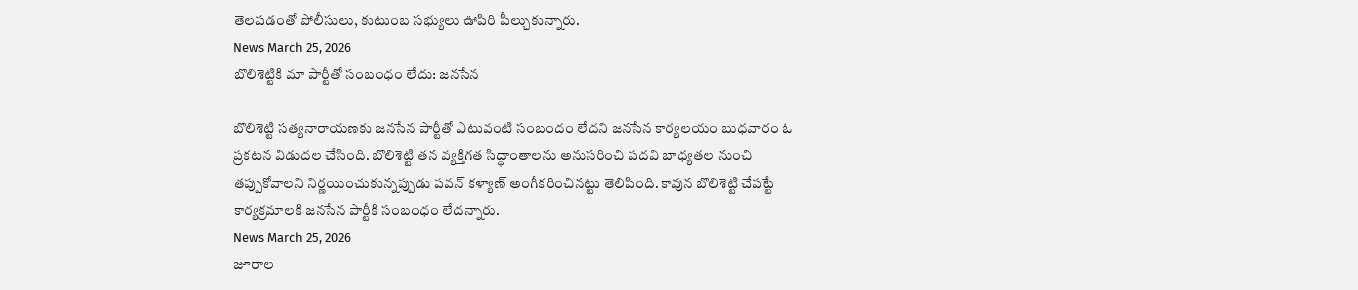తెలపడంతో పోలీసులు, కుటుంబ సభ్యులు ఊపిరి పీల్చుకున్నారు.
News March 25, 2026
బొలిశెట్టికి మా పార్టీతో సంబంధం లేదు: జనసేన

బొలిశెట్టి సత్యనారాయణకు జనసేన పార్టీతో ఎటువంటి సంబందం లేదని జనసేన కార్యలయం బుధవారం ఓ ప్రకటన విడుదల చేసింది. బొలిశెట్టి తన వ్యక్తిగత సిద్ధాంతాలను అనుసరించి పదవి బాధ్యతల నుంచి తప్పుకోవాలని నిర్ణయించుకున్నప్పుడు పవన్ కళ్యాణ్ అంగీకరించినట్టు తెలిపింది. కావున బొలిశెట్టి చేపట్టే కార్యక్రమాలకి జనసేన పార్టీకి సంబంధం లేదన్నారు.
News March 25, 2026
జూరాల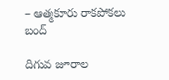– ఆత్మకూరు రాకపోకలు బంద్

దిగువ జూరాల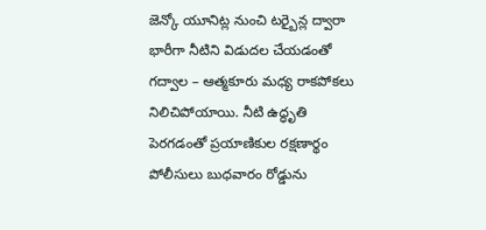జెన్కో యూనిట్ల నుంచి టర్బైన్ల ద్వారా భారీగా నీటిని విడుదల చేయడంతో గద్వాల – ఆత్మకూరు మధ్య రాకపోకలు నిలిచిపోయాయి. నీటి ఉద్ధృతి పెరగడంతో ప్రయాణికుల రక్షణార్థం పోలీసులు బుధవారం రోడ్డును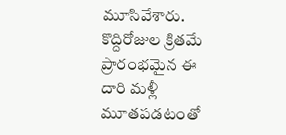మూసివేశారు. కొద్దిరోజుల క్రితమే ప్రారంభమైన ఈ దారి మళ్లీ మూతపడటంతో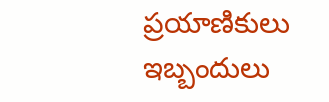ప్రయాణికులు ఇబ్బందులు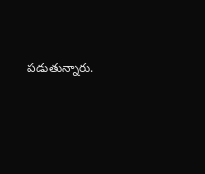పడుతున్నారు.